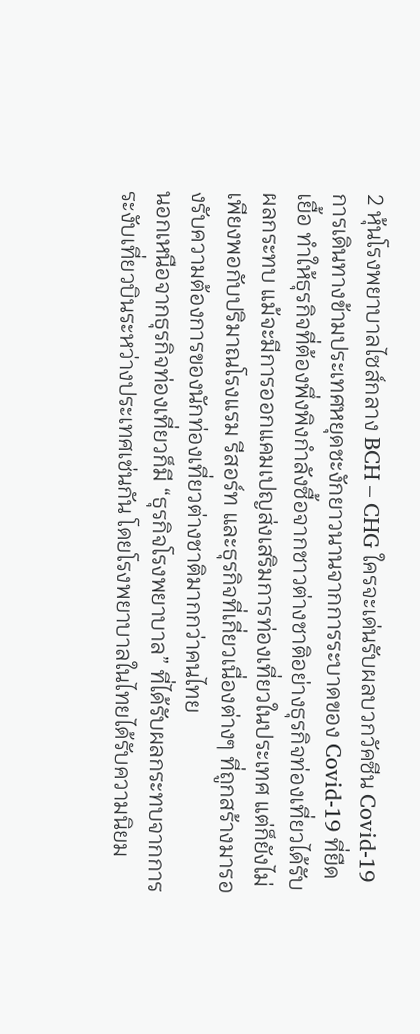2 หุ้นโรงพยาบาลไซส์กลาง BCH – CHG ใครจะเด่นรับผลบวกวัคซีน Covid-19
การเดินทางข้ามประเทศหยุดชะงักยาวนานจากการระบาดของ Covid-19 ที่ยืดเยื้อ ทำให้ธุรกิจที่ต้องพึ่งพิงกำลังซื้อจากชาวต่างชาติอย่างธุรกิจท่องเที่ยวได้รับผลกระทบ แม้จะมีการออกแคมเปญส่งเสริมการท่องเที่ยวในประเทศ แต่ก็ยังไม่เพียงพอกับปริมาณโรงแรม รีสอร์ท และธุรกิจที่เกี่ยวเนื่องต่างๆ ที่ถูกสร้างมารองรับความต้องการของนักท่องเที่ยวต่างชาติมากกว่าคนไทย
นอกเหนือจากธุรกิจท่องเที่ยวก็มี “ธุรกิจโรงพยาบาล” ที่ได้รับผลกระทบจากการระงับเที่ยวบินระหว่างประเทศเช่นกัน โดยโรงพยาบาลในไทยได้รับความนิยม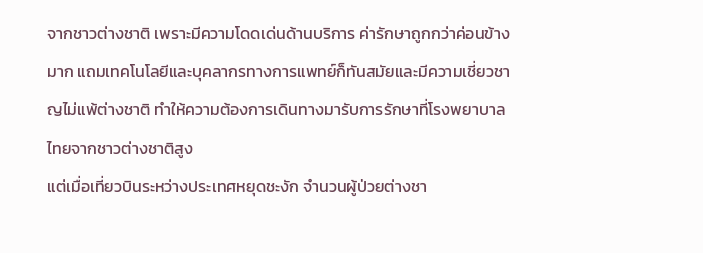จากชาวต่างชาติ เพราะมีความโดดเด่นด้านบริการ ค่ารักษาถูกกว่าค่อนข้างมาก แถมเทคโนโลยีและบุคลากรทางการแพทย์ก็ทันสมัยและมีความเชี่ยวชาญไม่แพ้ต่างชาติ ทำให้ความต้องการเดินทางมารับการรักษาที่โรงพยาบาลไทยจากชาวต่างชาติสูง
แต่เมื่อเที่ยวบินระหว่างประเทศหยุดชะงัก จำนวนผู้ป่วยต่างชา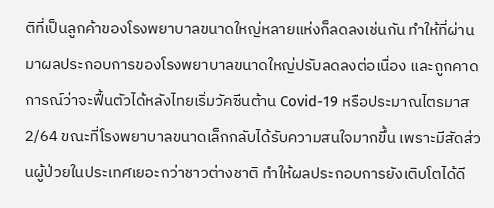ติที่เป็นลูกค้าของโรงพยาบาลขนาดใหญ่หลายแห่งก็ลดลงเช่นกัน ทำให้ที่ผ่านมาผลประกอบการของโรงพยาบาลขนาดใหญ่ปรับลดลงต่อเนื่อง และถูกคาดการณ์ว่าจะฟื้นตัวได้หลังไทยเริ่มวัคซีนต้าน Covid-19 หรือประมาณไตรมาส 2/64 ขณะที่โรงพยาบาลขนาดเล็กกลับได้รับความสนใจมากขึ้น เพราะมีสัดส่วนผู้ป่วยในประเทศเยอะกว่าชาวต่างชาติ ทำให้ผลประกอบการยังเติบโตได้ดี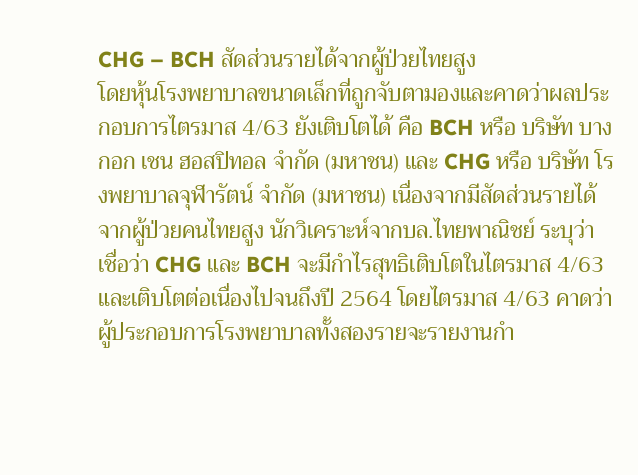CHG – BCH สัดส่วนรายได้จากผู้ป่วยไทยสูง
โดยหุ้นโรงพยาบาลขนาดเล็กที่ถูกจับตามองและคาดว่าผลประกอบการไตรมาส 4/63 ยังเติบโตได้ คือ BCH หรือ บริษัท บางกอก เชน ฮอสปิทอล จำกัด (มหาชน) และ CHG หรือ บริษัท โรงพยาบาลจุฬารัตน์ จำกัด (มหาชน) เนื่องจากมีสัดส่วนรายได้จากผู้ป่วยคนไทยสูง นักวิเคราะห์จากบล.ไทยพาณิชย์ ระบุว่า เชื่อว่า CHG และ BCH จะมีกำไรสุทธิเติบโตในไตรมาส 4/63 และเติบโตต่อเนื่องไปจนถึงปี 2564 โดยไตรมาส 4/63 คาดว่าผู้ประกอบการโรงพยาบาลทั้งสองรายจะรายงานกำ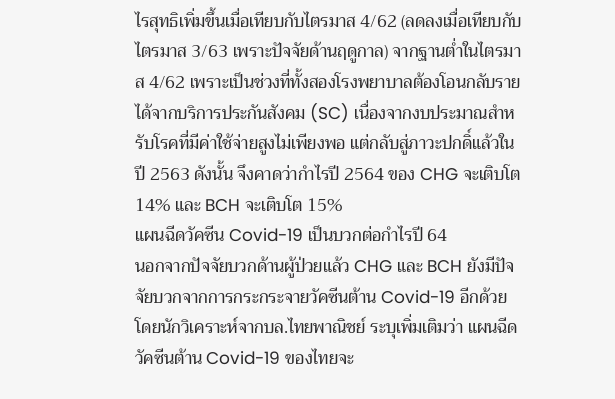ไรสุทธิเพิ่มขึ้นเมื่อเทียบกับไตรมาส 4/62 (ลดลงเมื่อเทียบกับไตรมาส 3/63 เพราะปัจจัยด้านฤดูกาล) จากฐานต่ำในไตรมาส 4/62 เพราะเป็นช่วงที่ทั้งสองโรงพยาบาลต้องโอนกลับรายได้จากบริการประกันสังคม (SC) เนื่องจากงบประมาณสำหรับโรคที่มีค่าใช้จ่ายสูงไม่เพียงพอ แต่กลับสู่ภาวะปกดิ์แล้วในปี 2563 ดังนั้น จึงคาดว่ากำไรปี 2564 ของ CHG จะเติบโต 14% และ BCH จะเติบโต 15%
แผนฉีดวัคซีน Covid-19 เป็นบวกต่อกำไรปี 64
นอกจากปัจจัยบวกด้านผู้ป่วยแล้ว CHG และ BCH ยังมีปัจจัยบวกจากการกระกระจายวัคซีนต้าน Covid-19 อีกด้วย โดยนักวิเคราะห์จากบล.ไทยพาณิชย์ ระบุเพิ่มเติมว่า แผนฉีดวัคซีนต้าน Covid-19 ของไทยจะ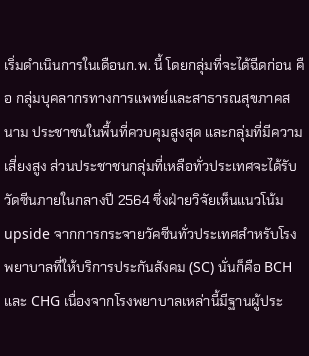เริ่มดำเนินการในเดือนก.พ. นี้ โดยกลุ่มที่จะได้ฉีดก่อน คือ กลุ่มบุคลากรทางการแพทย์และสาธารณสุขภาคสนาม ประชาชนในพื้นที่ควบคุมสูงสุด และกลุ่มที่มีความเสี่ยงสูง ส่วนประชาชนกลุ่มที่เหลือทั่วประเทศจะได้รับวัดซีนภายในกลางปี 2564 ซึ่งฝ่ายวิจัยเห็นแนวโน้ม upside จากการกระจายวัคซีนทั่วประเทศสำหรับโรงพยาบาลที่ให้บริการประกันสังคม (SC) นั่นก็คือ BCH และ CHG เนื่องจากโรงพยาบาลเหล่านี้มีฐานผู้ประ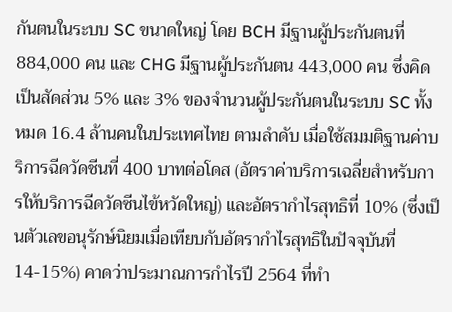กันตนในระบบ SC ขนาดใหญ่ โดย BCH มีฐานผู้ประกันตนที่ 884,000 คน และ CHG มีฐานผู้ประกันตน 443,000 คน ซึ่งคิดเป็นสัดส่วน 5% และ 3% ของจำนวนผู้ประกันตนในระบบ SC ทั้งหมด 16.4 ล้านคนในประเทศไทย ตามลำดับ เมื่อใช้สมมติฐานค่าบริการฉีดวัดชีนที่ 400 บาทต่อโดส (อัตราค่าบริการเฉลี่ยสำหรับการให้บริการฉีดวัดซีนไข้หวัดใหญ่) และอัตรากำไรสุทธิที่ 10% (ซึ่งเป็นตัวเลขอนุรักษ์นิยมเมื่อเทียบกับอัตรากำไรสุทธิในปัจจุบันที่ 14-15%) คาดว่าประมาณการกำไรปี 2564 ที่ทำ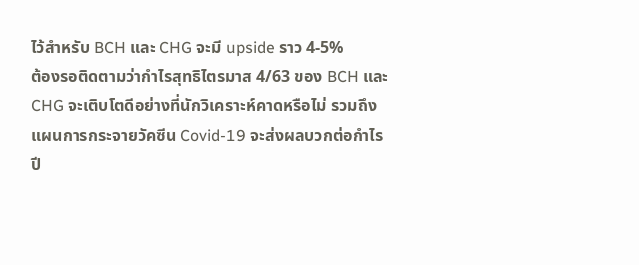ไว้สำหรับ BCH และ CHG จะมี upside ราว 4-5%
ต้องรอติดตามว่ากำไรสุทธิไตรมาส 4/63 ของ BCH และ CHG จะเติบโตดีอย่างที่นักวิเคราะห์คาดหรือไม่ รวมถึงแผนการกระจายวัคซีน Covid-19 จะส่งผลบวกต่อกำไรปี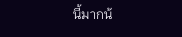นี้มากน้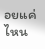อยแค่ไหน